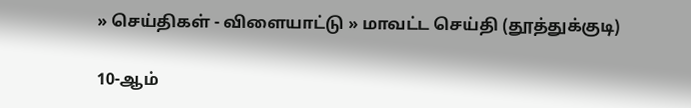» செய்திகள் - விளையாட்டு » மாவட்ட செய்தி (தூத்துக்குடி)

10-ஆம்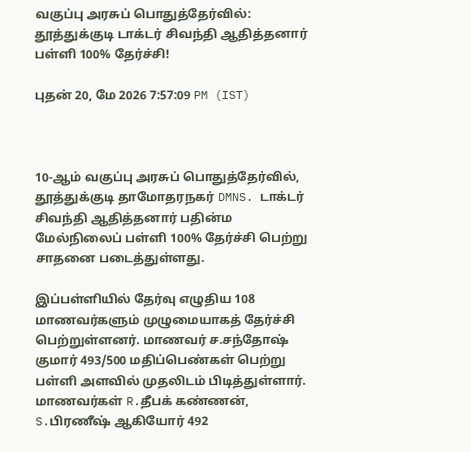வகுப்பு அரசுப் பொதுத்தேர்வில்: தூத்துக்குடி டாக்டர் சிவந்தி ஆதித்தனார் பள்ளி 100% தேர்ச்சி!

புதன் 20, மே 2026 7:57:09 PM (IST)



10-ஆம் வகுப்பு அரசுப் பொதுத்தேர்வில், தூத்துக்குடி தாமோதரநகர் DMNS. டாக்டர் சிவந்தி ஆதித்தனார் பதின்ம மேல்நிலைப் பள்ளி 100% தேர்ச்சி பெற்று சாதனை படைத்துள்ளது.

இப்பள்ளியில் தேர்வு எழுதிய 108 மாணவர்களும் முழுமையாகத் தேர்ச்சி பெற்றுள்ளனர். மாணவர் ச.சந்தோஷ் குமார் 493/500 மதிப்பெண்கள் பெற்று பள்ளி அளவில் முதலிடம் பிடித்துள்ளார். மாணவர்கள் R.தீபக் கண்ணன், S.பிரணீஷ் ஆகியோர் 492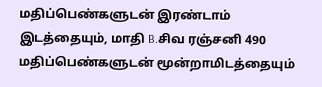மதிப்பெண்களுடன் இரண்டாம் இடத்தையும், மாதி B.சிவ ரஞ்சனி 490 மதிப்பெண்களுடன் மூன்றாமிடத்தையும்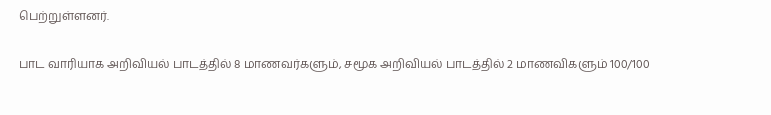பெற்றுள்ளனர்.

பாட வாரியாக அறிவியல் பாடத்தில் 8 மாணவர்களும், சமூக அறிவியல் பாடத்தில் 2 மாணவிகளும் 100/100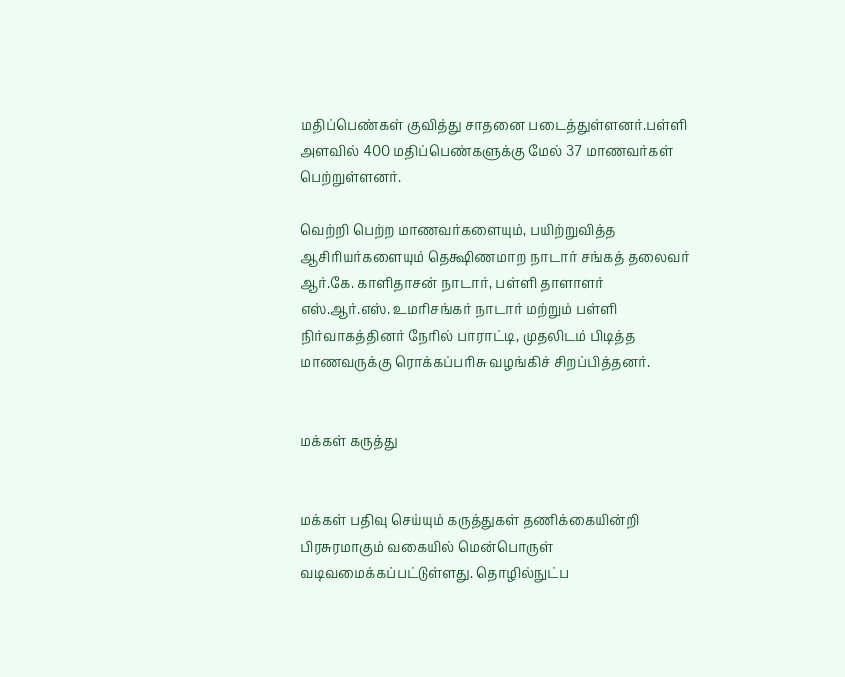மதிப்பெண்கள் குவித்து சாதனை படைத்துள்ளனர்.பள்ளி அளவில் 400 மதிப்பெண்களுக்கு மேல் 37 மாணவர்கள் பெற்றுள்ளனர்.

வெற்றி பெற்ற மாணவர்களையும், பயிற்றுவித்த ஆசிரியர்களையும் தெக்ஷிணமாற நாடார் சங்கத் தலைவர் ஆர்.கே. காளிதாசன் நாடார், பள்ளி தாளாளர் எஸ்.ஆர்.எஸ். உமரிசங்கர் நாடார் மற்றும் பள்ளி நிர்வாகத்தினர் நேரில் பாராட்டி, முதலிடம் பிடித்த மாணவருக்கு ரொக்கப்பரிசு வழங்கிச் சிறப்பித்தனர்.


மக்கள் கருத்து


மக்கள் பதிவு செய்யும் கருத்துகள் தணிக்கையின்றி பிரசுரமாகும் வகையில் மென்பொருள் வடிவமைக்கப்பட்டுள்ளது. தொழில்நுட்ப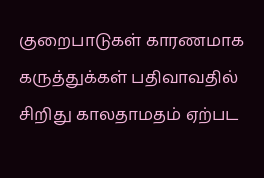குறைபாடுகள் காரணமாக கருத்துக்கள் பதிவாவதில் சிறிது காலதாமதம் ஏற்பட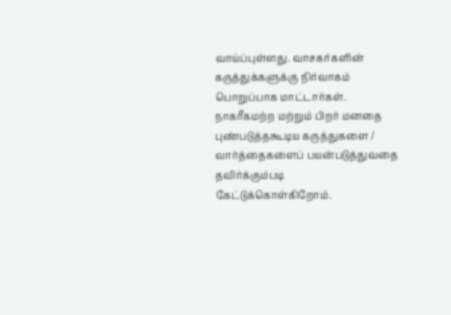வாய்ப்புள்ளது. வாசகர்களின் கருத்துக்களுக்கு நிர்வாகம் பொறுப்பாக மாட்டார்கள். நாகரீகமற்ற மற்றும் பிறர் மனதை புண்படுத்தகூடிய கருத்துகளை / வார்த்தைகளைப் பயன்படுத்துவதை தவிர்க்கும்படி கேட்டுக்கொள்கிறோம்.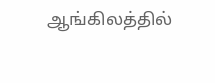ஆங்கிலத்தில்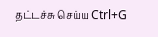தட்டச்சு செய்ய Ctrl+G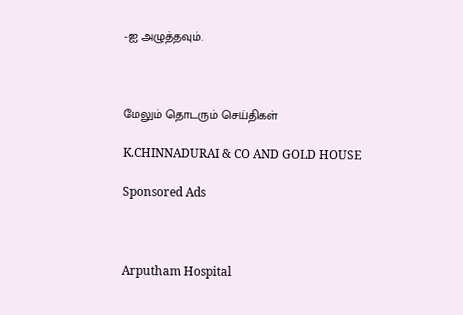-ஐ அழுத்தவும்.



மேலும் தொடரும் செய்திகள்

K.CHINNADURAI & CO AND GOLD HOUSE

Sponsored Ads



Arputham Hospital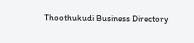Thoothukudi Business Directory